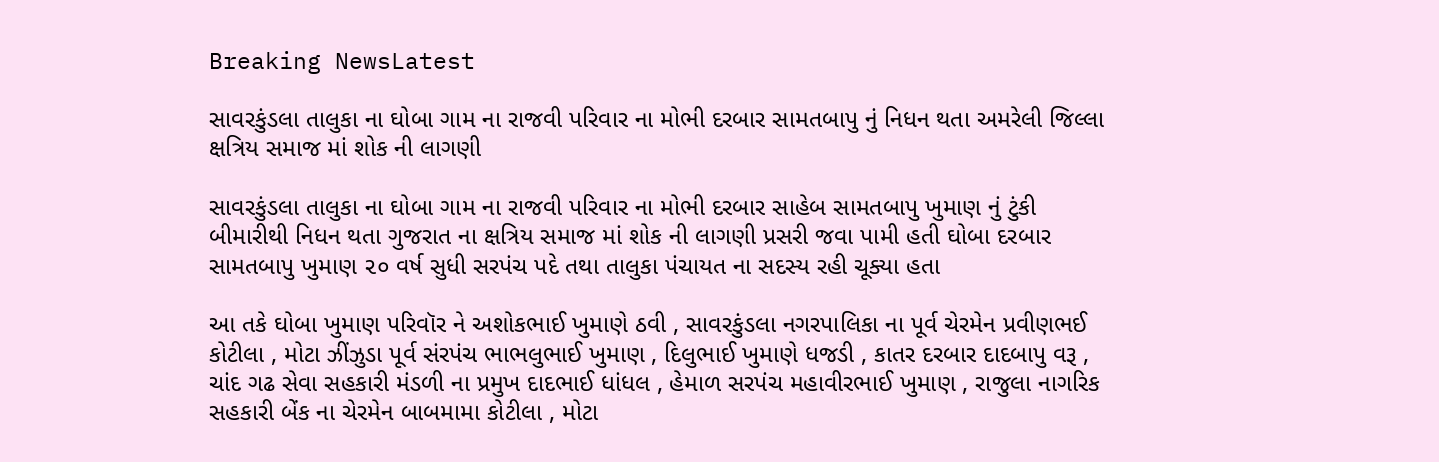Breaking NewsLatest

સાવરકુંડલા તાલુકા ના ઘોબા ગામ ના રાજવી પરિવાર ના મોભી દરબાર સામતબાપુ નું નિધન થતા અમરેલી જિલ્લા ક્ષત્રિય સમાજ માં શોક ની લાગણી

સાવરકુંડલા તાલુકા ના ઘોબા ગામ ના રાજવી પરિવાર ના મોભી દરબાર સાહેબ સામતબાપુ ખુમાણ નું ટુંકી બીમારીથી નિધન થતા ગુજરાત ના ક્ષત્રિય સમાજ માં શોક ની લાગણી પ્રસરી જવા પામી હતી ઘોબા દરબાર સામતબાપુ ખુમાણ ૨૦ વર્ષ સુધી સરપંચ પદે તથા તાલુકા પંચાયત ના સદસ્ય રહી ચૂક્યા હતા

આ તકે ઘોબા ખુમાણ પરિવૉર ને અશોકભાઈ ખુમાણે ઠવી , સાવરકુંડલા નગરપાલિકા ના પૂર્વ ચેરમેન પ્રવીણભઈ કોટીલા , મોટા ઝીંઝુડા પૂર્વ સંરપંચ ભાભલુભાઈ ખુમાણ , દિલુભાઈ ખુમાણે ધજડી , કાતર દરબાર દાદબાપુ વરૂ , ચાંદ ગઢ સેવા સહકારી મંડળી ના પ્રમુખ દાદભાઈ ધાંધલ , હેમાળ સરપંચ મહાવીરભાઈ ખુમાણ , રાજુલા નાગરિક સહકારી બેંક ના ચેરમેન બાબમામા કોટીલા , મોટા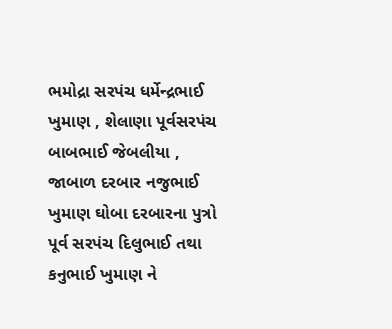ભમોદ્રા સરપંચ ધર્મેન્દ્રભાઈ ખુમાણ , શેલાણા પૂર્વસરપંચ બાબભાઈ જેબલીયા , જાબાળ દરબાર નજુભાઈ ખુમાણ ઘોબા દરબારના પુત્રો પૂર્વ સરપંચ દિલુભાઈ તથા કનુભાઈ ખુમાણ ને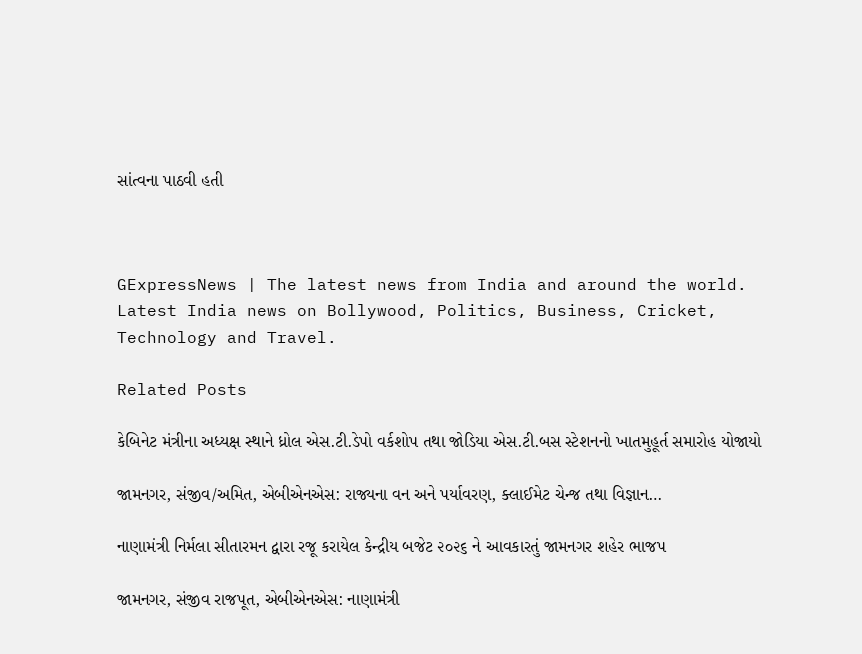સાંત્વના પાઠવી હતી



GExpressNews | The latest news from India and around the world. Latest India news on Bollywood, Politics, Business, Cricket, Technology and Travel.

Related Posts

કેબિનેટ મંત્રીના અધ્યક્ષ સ્થાને ધ્રોલ એસ.ટી.ડેપો વર્કશોપ તથા જોડિયા એસ.ટી.બસ સ્ટેશનનો ખાતમુહૂર્ત સમારોહ યોજાયો

જામનગર, સંજીવ/અમિત, એબીએનએસ: રાજ્યના વન અને પર્યાવરણ, ક્લાઈમેટ ચેન્જ તથા વિજ્ઞાન…

નાણામંત્રી નિર્મલા સીતારમન દ્વારા રજૂ કરાયેલ કેન્દ્રીય બજેટ ૨૦૨૬ ને આવકારતું જામનગર શહેર ભાજપ

જામનગર, સંજીવ રાજપૂત, એબીએનએસ: નાણામંત્રી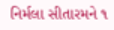નિર્મલા સીતારમને ૧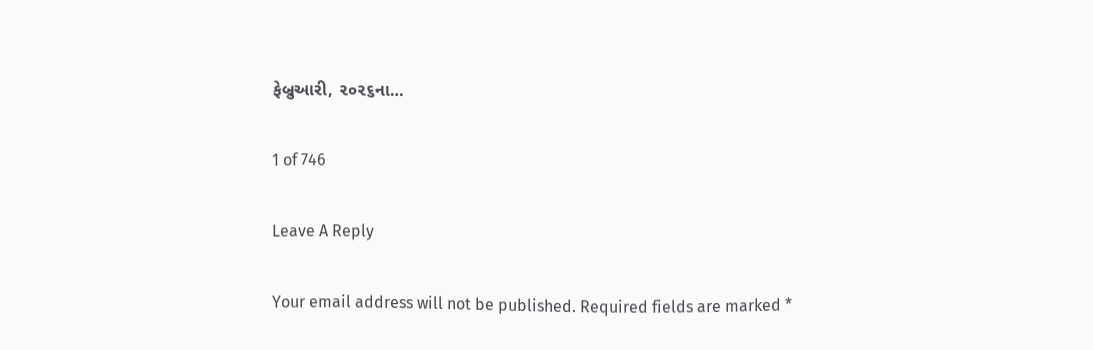ફેબ્રુઆરી, ૨૦૨૬ના…

1 of 746

Leave A Reply

Your email address will not be published. Required fields are marked *